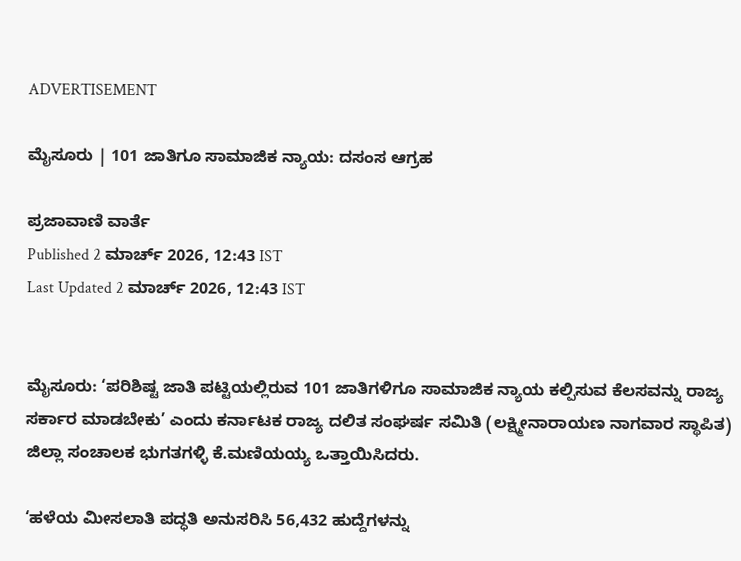ADVERTISEMENT

ಮೈಸೂರು | 101 ಜಾತಿಗೂ ಸಾಮಾಜಿಕ ನ್ಯಾಯ: ದಸಂಸ ಆಗ್ರಹ

ಪ್ರಜಾವಾಣಿ ವಾರ್ತೆ
Published 2 ಮಾರ್ಚ್ 2026, 12:43 IST
Last Updated 2 ಮಾರ್ಚ್ 2026, 12:43 IST


ಮೈಸೂರು: ‘ಪರಿಶಿಷ್ಟ ಜಾತಿ ಪಟ್ಟಿಯಲ್ಲಿರುವ 101 ಜಾತಿಗಳಿಗೂ ಸಾಮಾಜಿಕ ನ್ಯಾಯ ಕಲ್ಪಿಸುವ ಕೆಲಸವನ್ನು ರಾಜ್ಯ ಸರ್ಕಾರ ಮಾಡಬೇಕು’ ಎಂದು ಕರ್ನಾಟಕ ರಾಜ್ಯ ದಲಿತ ಸಂಘರ್ಷ ಸಮಿತಿ (ಲಕ್ಷ್ಮೀನಾರಾಯಣ ನಾಗವಾರ ಸ್ಥಾಪಿತ) ಜಿಲ್ಲಾ ಸಂಚಾಲಕ ಭುಗತಗಳ್ಳಿ ಕೆ.ಮಣಿಯಯ್ಯ ಒತ್ತಾಯಿಸಿದರು.

‘ಹಳೆಯ ಮೀಸಲಾತಿ ಪದ್ಧತಿ ಅನುಸರಿಸಿ 56,432 ಹುದ್ದೆಗಳನ್ನು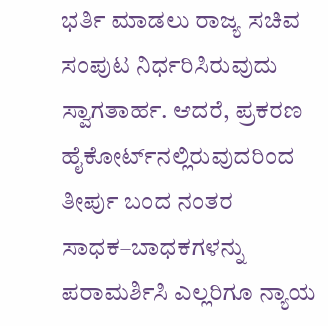ಭರ್ತಿ ಮಾಡಲು ರಾಜ್ಯ ಸಚಿವ ಸಂಪುಟ ನಿರ್ಧರಿಸಿರುವುದು ಸ್ವಾಗತಾರ್ಹ. ಆದರೆ, ಪ್ರಕರಣ ಹೈಕೋರ್ಟ್‌ನಲ್ಲಿರುವುದರಿಂದ ತೀರ್ಪು ಬಂದ ನಂತರ ಸಾಧಕ–ಬಾಧಕಗಳನ್ನು ಪರಾಮರ್ಶಿಸಿ ಎಲ್ಲರಿಗೂ ನ್ಯಾಯ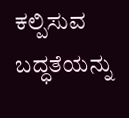ಕಲ್ಪಿಸುವ ಬದ್ಧತೆಯನ್ನು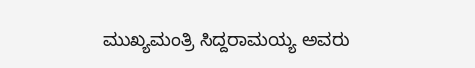ಮುಖ್ಯಮಂತ್ರಿ ಸಿದ್ದರಾಮಯ್ಯ ಅವರು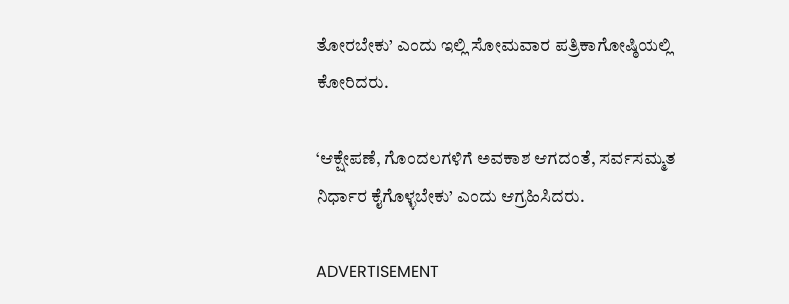ತೋರಬೇಕು’ ಎಂದು ಇಲ್ಲಿ ಸೋಮವಾರ ಪತ್ರಿಕಾಗೋಷ್ಠಿಯಲ್ಲಿ ಕೋರಿದರು.

‘ಆಕ್ಷೇಪಣೆ, ಗೊಂದಲಗಳಿಗೆ ಅವಕಾಶ ಆಗದಂತೆ, ಸರ್ವಸಮ್ಮತ ನಿರ್ಧಾರ ಕೈಗೊಳ್ಳಬೇಕು’ ಎಂದು ಆಗ್ರಹಿಸಿದರು.

ADVERTISEMENT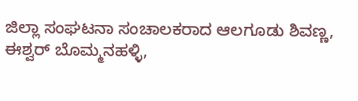ಜಿಲ್ಲಾ ಸಂಘಟನಾ ಸಂಚಾಲಕರಾದ ಆಲಗೂಡು ಶಿವಣ್ಣ, ಈಶ್ವರ್ ಬೊಮ್ಮನಹಳ್ಳಿ,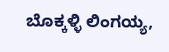ಬೊಕ್ಕಳ್ಳಿ ಲಿಂಗಯ್ಯ,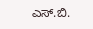ಎಸ್‌.ಬಿ.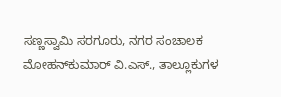ಸಣ್ಣಸ್ವಾಮಿ ಸರಗೂರು, ನಗರ ಸಂಚಾಲಕ ಮೋಹನ್‌ಕುಮಾರ್ ವಿ.ಎಸ್., ತಾಲ್ಲೂಕುಗಳ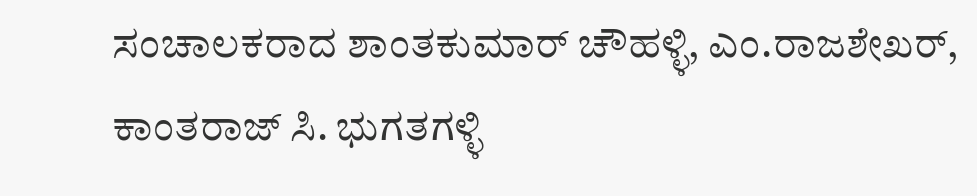ಸಂಚಾಲಕರಾದ ಶಾಂತಕುಮಾರ್‌ ಚೌಹಳ್ಳಿ, ಎಂ.ರಾಜಶೇಖರ್‌, ಕಾಂತರಾಜ್‌ ಸಿ. ಭುಗತಗಳ್ಳಿ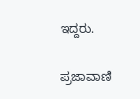ಇದ್ದರು.

ಪ್ರಜಾವಾಣಿ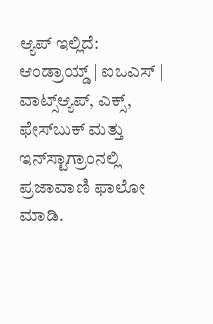ಆ್ಯಪ್ ಇಲ್ಲಿದೆ: ಆಂಡ್ರಾಯ್ಡ್ | ಐಒಎಸ್ | ವಾಟ್ಸ್ಆ್ಯಪ್, ಎಕ್ಸ್, ಫೇಸ್‌ಬುಕ್ ಮತ್ತು ಇನ್‌ಸ್ಟಾಗ್ರಾಂನಲ್ಲಿ ಪ್ರಜಾವಾಣಿ ಫಾಲೋ ಮಾಡಿ.